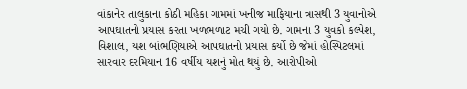વાંકાનેર તાલુકાના કોઠી મહિકા ગામમાં ખનીજ માફિયાના ત્રાસથી 3 યુવાનોએ આપઘાતનો પ્રયાસ કરતા ખળભળાટ મચી ગયો છે. ગામના 3 યુવકો કલ્પેશ, વિશાલ, યશ બાંભણિયાએ આપઘાતનો પ્રયાસ કર્યો છે જેમાં હોસ્પિટલમાં સારવાર દરમિયાન 16 વર્ષીય યશનું મોત થયું છે. આરોપીઓ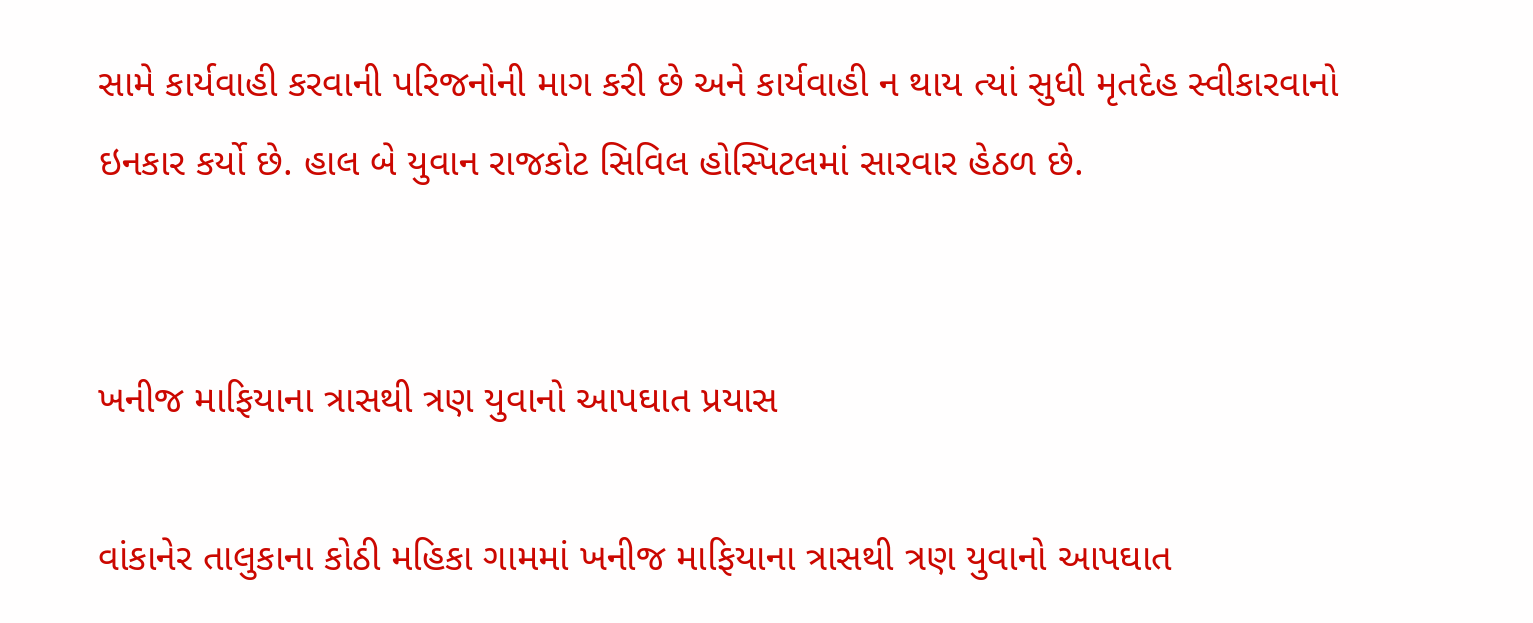સામે કાર્યવાહી કરવાની પરિજનોની માગ કરી છે અને કાર્યવાહી ન થાય ત્યાં સુધી મૃતદેહ સ્વીકારવાનો ઇનકાર કર્યો છે. હાલ બે યુવાન રાજકોટ સિવિલ હોસ્પિટલમાં સારવાર હેઠળ છે.


ખનીજ માફિયાના ત્રાસથી ત્રણ યુવાનો આપઘાત પ્રયાસ

વાંકાનેર તાલુકાના કોઠી મહિકા ગામમાં ખનીજ માફિયાના ત્રાસથી ત્રણ યુવાનો આપઘાત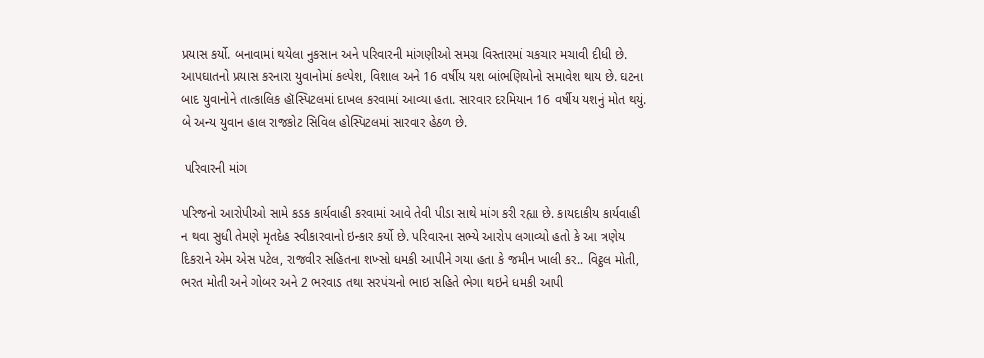પ્રયાસ કર્યો. બનાવામાં થયેલા નુકસાન અને પરિવારની માંગણીઓ સમગ્ર વિસ્તારમાં ચકચાર મચાવી દીધી છે. આપઘાતનો પ્રયાસ કરનારા યુવાનોમાં કલ્પેશ, વિશાલ અને 16 વર્ષીય યશ બાંભણિયોનો સમાવેશ થાય છે. ઘટના બાદ યુવાનોને તાત્કાલિક હૉસ્પિટલમાં દાખલ કરવામાં આવ્યા હતા. સારવાર દરમિયાન 16 વર્ષીય યશનું મોત થયું. બે અન્ય યુવાન હાલ રાજકોટ સિવિલ હોસ્પિટલમાં સારવાર હેઠળ છે.

 પરિવારની માંગ

પરિજનો આરોપીઓ સામે કડક કાર્યવાહી કરવામાં આવે તેવી પીડા સાથે માંગ કરી રહ્યા છે. કાયદાકીય કાર્યવાહી ન થવા સુધી તેમણે મૃતદેહ સ્વીકારવાનો ઇન્કાર કર્યો છે. પરિવારના સભ્યે આરોપ લગાવ્યો હતો કે આ ત્રણેય દિકરાને એમ એસ પટેલ, રાજવીર સહિતના શખ્સો ધમકી આપીને ગયા હતા કે જમીન ખાલી કર.. વિટ્ઠલ મોતી, ભરત મોતી અને ગોબર અને 2 ભરવાડ તથા સરપંચનો ભાઇ સહિતે ભેગા થઇને ધમકી આપી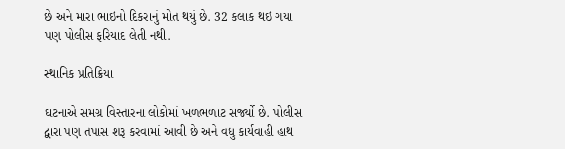છે અને મારા ભાઇનો દિકરાનું મોત થયું છે. 32 કલાક થઇ ગયા પણ પોલીસ ફરિયાદ લેતી નથી.

સ્થાનિક પ્રતિક્રિયા

ઘટનાએ સમગ્ર વિસ્તારના લોકોમાં ખળભળાટ સર્જ્યો છે. પોલીસ દ્વારા પણ તપાસ શરૂ કરવામાં આવી છે અને વધુ કાર્યવાહી હાથ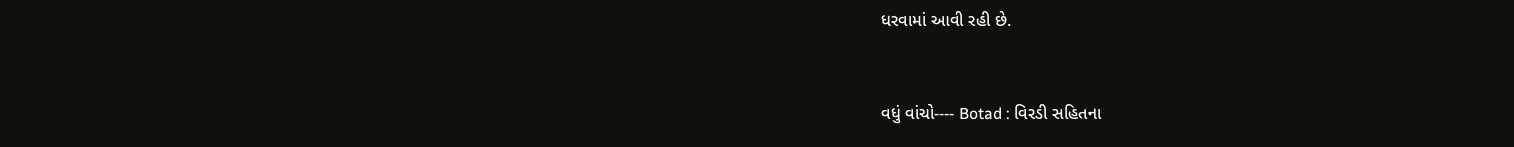ધરવામાં આવી રહી છે.


વધું વાંચો---- Botad : વિરડી સહિતના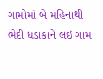ગામોમાં બે મહિનાથી ભેદી ધડાકાને લઇ ગામ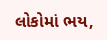લોકોમાં ભય,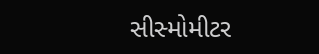સીસ્મોમીટર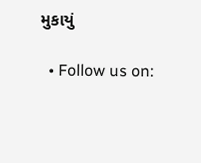મુકાયું

  • Follow us on: